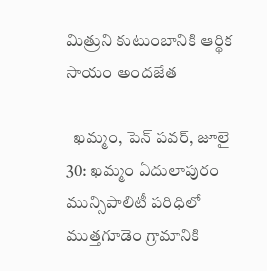మిత్రుని కుటుంబానికి ఆర్థిక సాయం అందజేత

  ఖమ్మం, పెన్ పవర్, జూలై 30: ఖమ్మం ఏదులాపురం మున్సిపాలిటీ పరిధిలో ముత్తగూడెం గ్రామానికి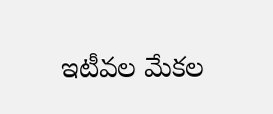ఇటీవల మేకల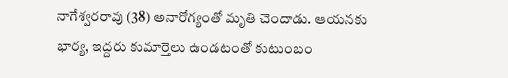నాగేశ్వరరావు (38) అనారోగ్యంతో మృతి చెందాడు. ఆయనకు భార్య, ఇద్దరు కుమార్తెలు ఉండటంతో కుటుంబం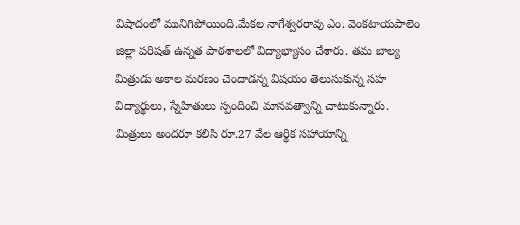విషాదంలో మునిగిపోయింది.మేకల నాగేశ్వరరావు ఎం. వెంకటాయపాలెం జిల్లా పరిషత్ ఉన్నత పాఠశాలలో విద్యాభ్యాసం చేశారు. తమ బాల్య మిత్రుడు అకాల మరణం చెందాడన్న విషయం తెలుసుకున్న సహ విద్యార్థులు, స్నేహితులు స్పందించి మానవత్వాన్ని చాటుకున్నారు. మిత్రులు అందరూ కలిసి రూ.27 వేల ఆర్థిక సహాయాన్ని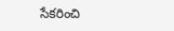సేకరించి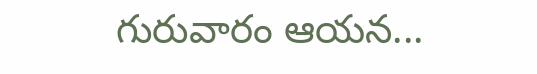గురువారం ఆయన...